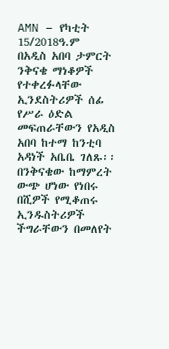AMN – የካቲት 15/2018ዓ.ም
በአዲስ አበባ ታምርት ንቅናቄ ማነቆዎች የተቀረፉላቸው ኢንደስትሪዎች ሰፊ የሥራ ዕድል መፍጠራቸውን የአዲስ አበባ ከተማ ከንቲባ አዳነች አቤቤ ገለጹ፡፡
በንቅናቄው ከማምረት ውጭ ሆነው የነበሩ በሺዎች የሚቆጠሩ ኢንዱስትሪዎች ችግራቸውን በመለየት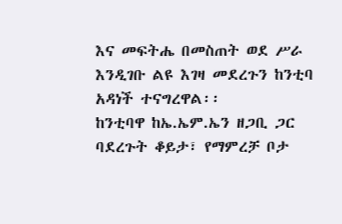እና መፍትሔ በመስጠት ወደ ሥራ እንዲገቡ ልዩ እገዛ መደረጉን ከንቲባ አዳነች ተናግረዋል፡፡
ከንቲባዋ ከኤ.ኤም.ኤን ዘጋቢ ጋር ባደረጉት ቆይታ፣ የማምረቻ ቦታ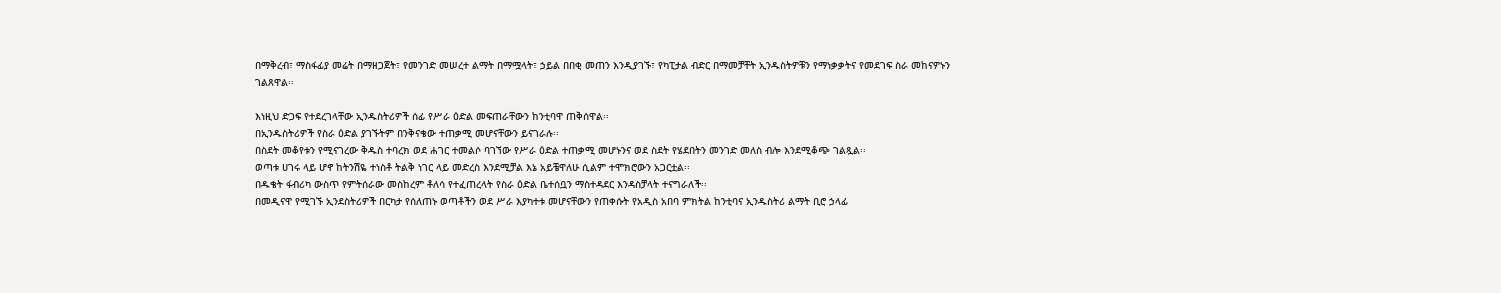በማቅረብ፣ ማስፋፊያ መሬት በማዘጋጀት፣ የመንገድ መሠረተ ልማት በማሟላት፣ ኃይል በበቂ መጠን እንዲያገኙ፣ የካፒታል ብድር በማመቻቸት ኢንዱስትዎቹን የማነቃቃትና የመደገፍ ስራ መከናዎኑን ገልጸዋል፡፡

እነዚህ ድጋፍ የተደረገላቸው ኢንዱስትሪዎች ሰፊ የሥራ ዕድል መፍጠራቸውን ከንቲባዋ ጠቅሰዋል፡፡
በኢንዱስትሪዎች የስራ ዕድል ያገኙትም በንቅናቄው ተጠቃሚ መሆናቸውን ይናገራሉ፡፡
በስደት መቆየቱን የሚናገረው ቅዱስ ተባረክ ወደ ሐገር ተመልሶ ባገኘው የሥራ ዕድል ተጠቃሚ መሆኑንና ወደ ስደት የሄደበትን መንገድ መለስ ብሎ እንደሚቆጭ ገልጿል፡፡
ወጣቱ ሀገሩ ላይ ሆኖ ከትንሽዬ ተነስቶ ትልቅ ነገር ላይ መድረስ እንደሚቻል እኔ አይቼዋለሁ ሲልም ተሞክሮውን አጋርቷል፡፡
በዱቄት ፋብሪካ ውስጥ የምትሰራው መስከረም ቶለሳ የተፈጠረላት የስራ ዕድል ቤተሰቧን ማስተዳደር እንዳስቻላት ተናግራለች፡፡
በመዲናዋ የሚገኙ ኢንደስትሪዎች በርካታ የሰለጠኑ ወጣቶችን ወደ ሥራ እያካተቱ መሆናቸውን የጠቀሱት የአዲስ አበባ ምክትል ከንቲባና ኢንዱስትሪ ልማት ቢሮ ኃላፊ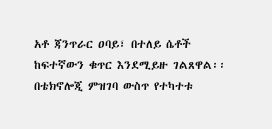አቶ ጃንጥራር ዐባይ፣ በተለይ ሴቶች ከፍተኛውን ቁጥር እንደሚይዙ ገልጸዋል፡፡
በቴክኖሎጂ ምዝገባ ውስጥ የተካተቱ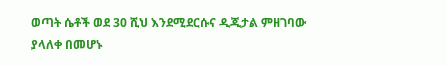ወጣት ሴቶች ወደ 30 ሺህ እንደሚደርሱና ዲጂታል ምዘገባው ያላለቀ በመሆኑ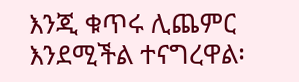እንጂ ቁጥሩ ሊጨምር እንደሚችል ተናግረዋል፡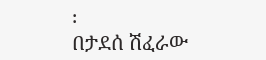፡
በታደሰ ሽፈራው